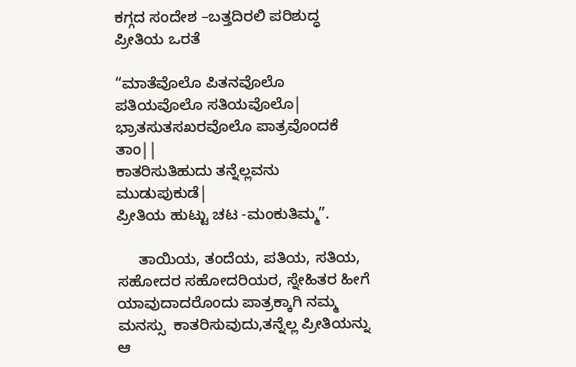ಕಗ್ಗದ ಸಂದೇಶ –ಬತ್ತದಿರಲಿ ಪರಿಶುದ್ಧ ಪ್ರೀತಿಯ ಒರತೆ

“ಮಾತೆವೊಲೊ ಪಿತನವೊಲೊ ಪತಿಯವೊಲೊ ಸತಿಯವೊಲೊ|
ಭ್ರಾತಸುತಸಖರವೊಲೊ ಪಾತ್ರವೊಂದಕೆ ತಾಂ||
ಕಾತರಿಸುತಿಹುದು ತನ್ನೆಲ್ಲವನು ಮುಡುಪುಕುಡೆ|
ಪ್ರೀತಿಯ ಹುಟ್ಟು ಚಟ -ಮಂಕುತಿಮ್ಮ”.

     ತಾಯಿಯ, ತಂದೆಯ, ಪತಿಯ, ಸತಿಯ, ಸಹೋದರ ಸಹೋದರಿಯರ, ಸ್ನೇಹಿತರ ಹೀಗೆ ಯಾವುದಾದರೊಂದು ಪಾತ್ರಕ್ಕಾಗಿ ನಮ್ಮ ಮನಸ್ಸು  ಕಾತರಿಸುವುದು,ತನ್ನೆಲ್ಲ ಪ್ರೀತಿಯನ್ನು  ಆ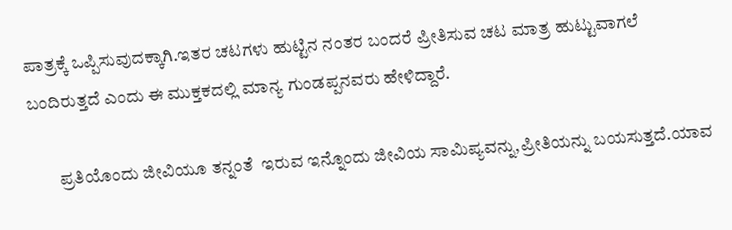ಪಾತ್ರಕ್ಕೆ ಒಪ್ಪಿಸುವುದಕ್ಕಾಗಿ.ಇತರ ಚಟಗಳು ಹುಟ್ಟಿನ ನಂತರ ಬಂದರೆ ಪ್ರೀತಿಸುವ ಚಟ ಮಾತ್ರ ಹುಟ್ಟುವಾಗಲೆ ಬಂದಿರುತ್ತದೆ ಎಂದು ಈ ಮುಕ್ತಕದಲ್ಲಿ ಮಾನ್ಯ ಗುಂಡಪ್ಪನವರು ಹೇಳಿದ್ದಾರೆ.

        ಪ್ರತಿಯೊಂದು ಜೀವಿಯೂ ತನ್ನಂತೆ  ಇರುವ ಇನ್ನೊಂದು ಜೀವಿಯ ಸಾಮಿಪ್ಯವನ್ನು,ಪ್ರೀತಿಯನ್ನು ಬಯಸುತ್ತದೆ.ಯಾವ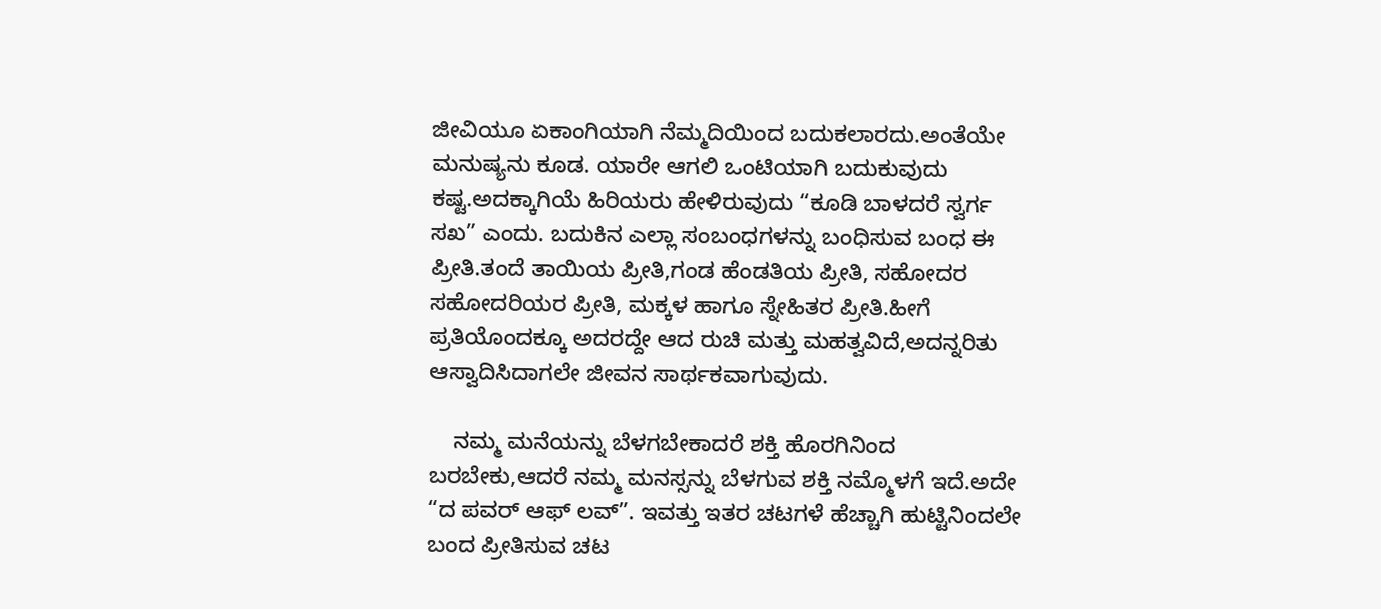ಜೀವಿಯೂ ಏಕಾಂಗಿಯಾಗಿ ನೆಮ್ಮದಿಯಿಂದ ಬದುಕಲಾರದು.ಅಂತೆಯೇ ಮನುಷ್ಯನು ಕೂಡ. ಯಾರೇ ಆಗಲಿ ಒಂಟಿಯಾಗಿ ಬದುಕುವುದು ಕಷ್ಟ.ಅದಕ್ಕಾಗಿಯೆ ಹಿರಿಯರು ಹೇಳಿರುವುದು “ಕೂಡಿ ಬಾಳದರೆ ಸ್ವರ್ಗ ಸಖ” ಎಂದು. ಬದುಕಿನ ಎಲ್ಲಾ ಸಂಬಂಧಗಳನ್ನು ಬಂಧಿಸುವ ಬಂಧ ಈ ಪ್ರೀತಿ.ತಂದೆ ತಾಯಿಯ ಪ್ರೀತಿ,ಗಂಡ ಹೆಂಡತಿಯ ಪ್ರೀತಿ, ಸಹೋದರ ಸಹೋದರಿಯರ ಪ್ರೀತಿ, ಮಕ್ಕಳ ಹಾಗೂ ಸ್ನೇಹಿತರ ಪ್ರೀತಿ.ಹೀಗೆ ಪ್ರತಿಯೊಂದಕ್ಕೂ ಅದರದ್ದೇ ಆದ ರುಚಿ ಮತ್ತು ಮಹತ್ವವಿದೆ,ಅದನ್ನರಿತು ಆಸ್ವಾದಿಸಿದಾಗಲೇ ಜೀವನ ಸಾರ್ಥಕವಾಗುವುದು.

    ನಮ್ಮ ಮನೆಯನ್ನು ಬೆಳಗಬೇಕಾದರೆ ಶಕ್ತಿ ಹೊರಗಿನಿಂದ ಬರಬೇಕು,ಆದರೆ ನಮ್ಮ ಮನಸ್ಸನ್ನು ಬೆಳಗುವ ಶಕ್ತಿ ನಮ್ಮೊಳಗೆ ಇದೆ.ಅದೇ “ದ ಪವರ್ ಆಫ್ ಲವ್”. ಇವತ್ತು ಇತರ ಚಟಗಳೆ ಹೆಚ್ಚಾಗಿ ಹುಟ್ಟಿನಿಂದಲೇ ಬಂದ ಪ್ರೀತಿಸುವ ಚಟ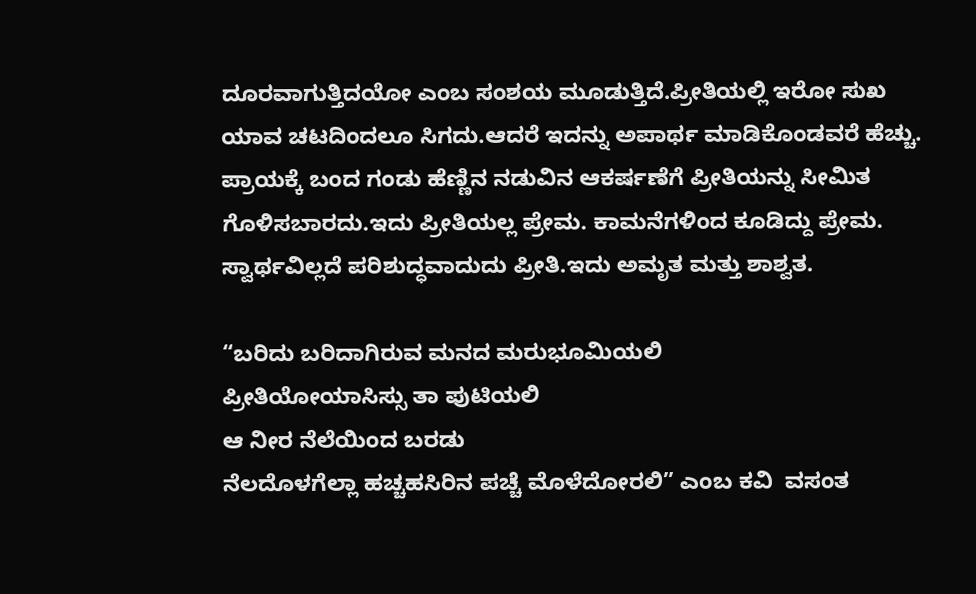ದೂರವಾಗುತ್ತಿದಯೋ ಎಂಬ ಸಂಶಯ ಮೂಡುತ್ತಿದೆ.ಪ್ರೀತಿಯಲ್ಲಿ ಇರೋ ಸುಖ ಯಾವ ಚಟದಿಂದಲೂ ಸಿಗದು.ಆದರೆ ಇದನ್ನು ಅಪಾರ್ಥ ಮಾಡಿಕೊಂಡವರೆ ಹೆಚ್ಚು. ಪ್ರಾಯಕ್ಕೆ ಬಂದ ಗಂಡು ಹೆಣ್ಣಿನ ನಡುವಿನ ಆಕರ್ಷಣೆಗೆ ಪ್ರೀತಿಯನ್ನು ಸೀಮಿತ ಗೊಳಿಸಬಾರದು.ಇದು ಪ್ರೀತಿಯಲ್ಲ ಪ್ರೇಮ. ಕಾಮನೆಗಳಿಂದ ಕೂಡಿದ್ದು ಪ್ರೇಮ. ಸ್ವಾರ್ಥವಿಲ್ಲದೆ ಪರಿಶುದ್ಧವಾದುದು ಪ್ರೀತಿ.ಇದು ಅಮೃತ ಮತ್ತು ಶಾಶ್ವತ.

“ಬರಿದು ಬರಿದಾಗಿರುವ ಮನದ ಮರುಭೂಮಿಯಲಿ
ಪ್ರೀತಿಯೋಯಾಸಿಸ್ಸು ತಾ ಪುಟಿಯಲಿ
ಆ ನೀರ ನೆಲೆಯಿಂದ ಬರಡು
ನೆಲದೊಳಗೆಲ್ಲಾ ಹಚ್ಚಹಸಿರಿನ ಪಚ್ಚೆ ಮೊಳೆದೋರಲಿ” ಎಂಬ ಕವಿ  ವಸಂತ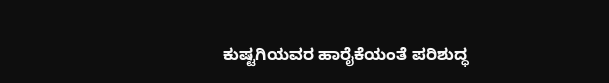ಕುಷ್ಟಗಿಯವರ ಹಾರೈಕೆಯಂತೆ ಪರಿಶುದ್ಧ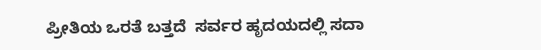ಪ್ರೀತಿಯ ಒರತೆ ಬತ್ತದೆ  ಸರ್ವರ ಹೃದಯದಲ್ಲಿ ಸದಾ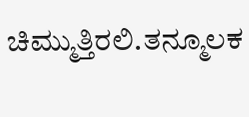ಚಿಮ್ಮುತ್ತಿರಲಿ.ತನ್ಮೂಲಕ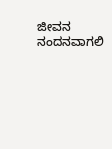ಜೀವನ ನಂದನವಾಗಲಿ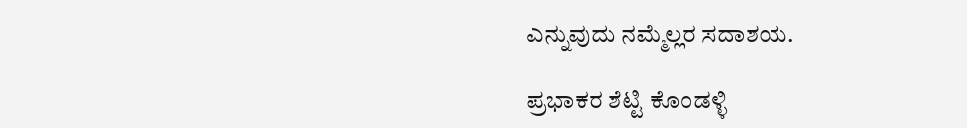ಎನ್ನುವುದು ನಮ್ಮೆಲ್ಲರ ಸದಾಶಯ.

ಪ್ರಭಾಕರ ಶೆಟ್ಟಿ ಕೊಂಡಳ್ಳಿ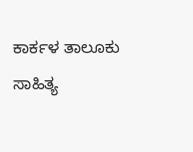ಕಾರ್ಕಳ ತಾಲೂಕು ಸಾಹಿತ್ಯ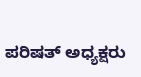ಪರಿಷತ್‌ ಅಧ್ಯಕ್ಷರು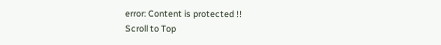error: Content is protected !!
Scroll to Top